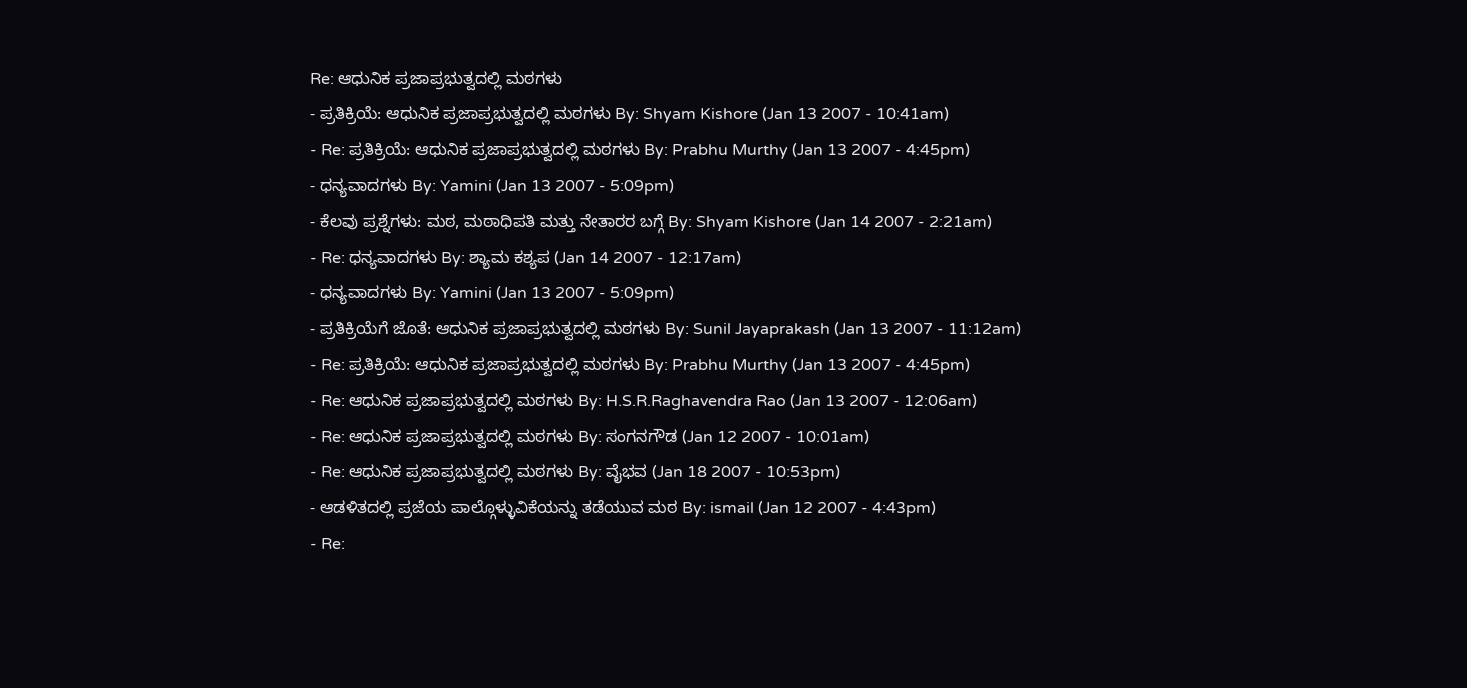Re: ಆಧುನಿಕ ಪ್ರಜಾಪ್ರಭುತ್ವದಲ್ಲಿ ಮಠಗಳು
- ಪ್ರತಿಕ್ರಿಯೆ: ಆಧುನಿಕ ಪ್ರಜಾಪ್ರಭುತ್ವದಲ್ಲಿ ಮಠಗಳು By: Shyam Kishore (Jan 13 2007 - 10:41am)
- Re: ಪ್ರತಿಕ್ರಿಯೆ: ಆಧುನಿಕ ಪ್ರಜಾಪ್ರಭುತ್ವದಲ್ಲಿ ಮಠಗಳು By: Prabhu Murthy (Jan 13 2007 - 4:45pm)
- ಧನ್ಯವಾದಗಳು By: Yamini (Jan 13 2007 - 5:09pm)
- ಕೆಲವು ಪ್ರಶ್ನೆಗಳು: ಮಠ, ಮಠಾಧಿಪತಿ ಮತ್ತು ನೇತಾರರ ಬಗ್ಗೆ By: Shyam Kishore (Jan 14 2007 - 2:21am)
- Re: ಧನ್ಯವಾದಗಳು By: ಶ್ಯಾಮ ಕಶ್ಯಪ (Jan 14 2007 - 12:17am)
- ಧನ್ಯವಾದಗಳು By: Yamini (Jan 13 2007 - 5:09pm)
- ಪ್ರತಿಕ್ರಿಯೆಗೆ ಜೊತೆ: ಆಧುನಿಕ ಪ್ರಜಾಪ್ರಭುತ್ವದಲ್ಲಿ ಮಠಗಳು By: Sunil Jayaprakash (Jan 13 2007 - 11:12am)
- Re: ಪ್ರತಿಕ್ರಿಯೆ: ಆಧುನಿಕ ಪ್ರಜಾಪ್ರಭುತ್ವದಲ್ಲಿ ಮಠಗಳು By: Prabhu Murthy (Jan 13 2007 - 4:45pm)
- Re: ಆಧುನಿಕ ಪ್ರಜಾಪ್ರಭುತ್ವದಲ್ಲಿ ಮಠಗಳು By: H.S.R.Raghavendra Rao (Jan 13 2007 - 12:06am)
- Re: ಆಧುನಿಕ ಪ್ರಜಾಪ್ರಭುತ್ವದಲ್ಲಿ ಮಠಗಳು By: ಸಂಗನಗೌಡ (Jan 12 2007 - 10:01am)
- Re: ಆಧುನಿಕ ಪ್ರಜಾಪ್ರಭುತ್ವದಲ್ಲಿ ಮಠಗಳು By: ವೈಭವ (Jan 18 2007 - 10:53pm)
- ಆಡಳಿತದಲ್ಲಿ ಪ್ರಜೆಯ ಪಾಲ್ಗೊಳ್ಳುವಿಕೆಯನ್ನು ತಡೆಯುವ ಮಠ By: ismail (Jan 12 2007 - 4:43pm)
- Re: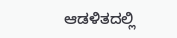ಆಡಳಿತದಲ್ಲಿ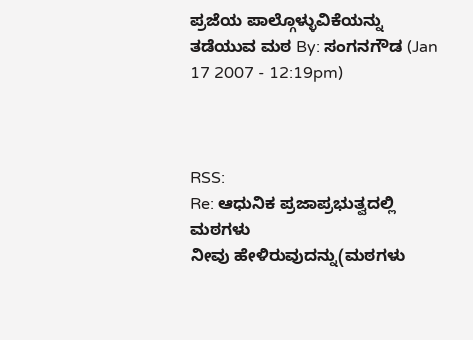ಪ್ರಜೆಯ ಪಾಲ್ಗೊಳ್ಳುವಿಕೆಯನ್ನು ತಡೆಯುವ ಮಠ By: ಸಂಗನಗೌಡ (Jan 17 2007 - 12:19pm)



RSS:
Re: ಆಧುನಿಕ ಪ್ರಜಾಪ್ರಭುತ್ವದಲ್ಲಿ ಮಠಗಳು
ನೀವು ಹೇಳಿರುವುದನ್ನು(ಮಠಗಳು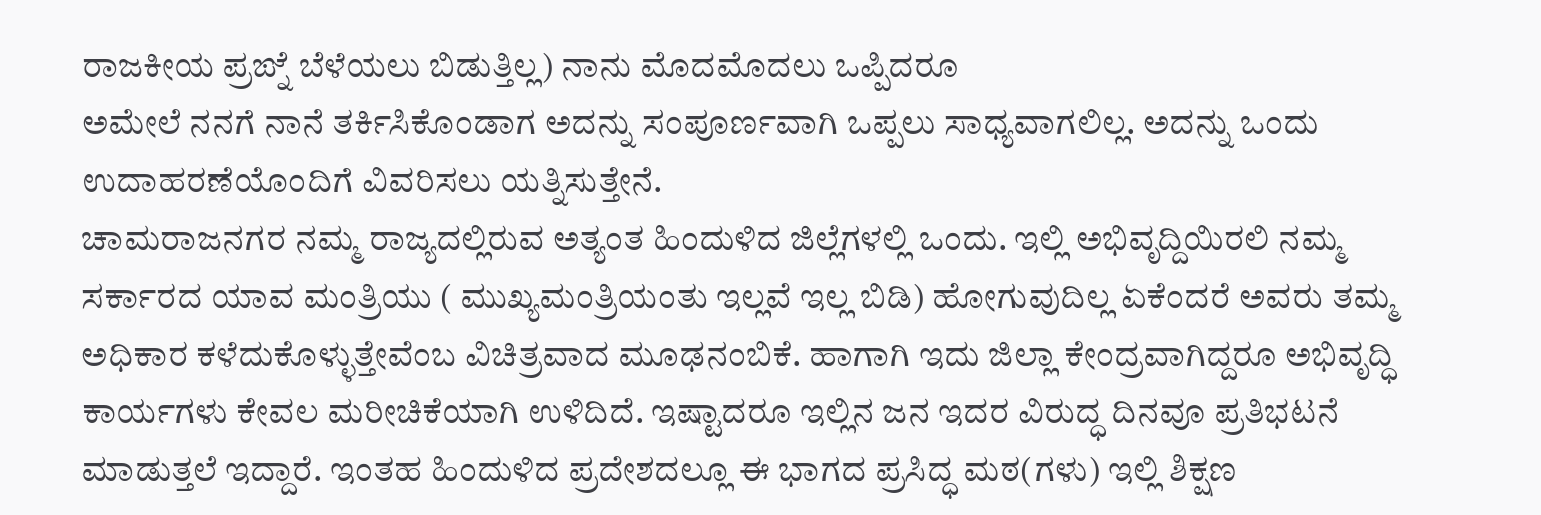ರಾಜಕೀಯ ಪ್ರಙ್ನೆ ಬೆಳೆಯಲು ಬಿಡುತ್ತಿಲ್ಲ) ನಾನು ಮೊದಮೊದಲು ಒಪ್ಪಿದರೂ
ಅಮೇಲೆ ನನಗೆ ನಾನೆ ತರ್ಕಿಸಿಕೊಂಡಾಗ ಅದನ್ನು ಸಂಪೂರ್ಣವಾಗಿ ಒಪ್ಪಲು ಸಾಧ್ಯವಾಗಲಿಲ್ಲ. ಅದನ್ನು ಒಂದು ಉದಾಹರಣೆಯೊಂದಿಗೆ ವಿವರಿಸಲು ಯತ್ನಿಸುತ್ತೇನೆ.
ಚಾಮರಾಜನಗರ ನಮ್ಮ ರಾಜ್ಯದಲ್ಲಿರುವ ಅತ್ಯಂತ ಹಿಂದುಳಿದ ಜಿಲ್ಲೆಗಳಲ್ಲಿ ಒಂದು. ಇಲ್ಲಿ ಅಭಿವೃದ್ದಿಯಿರಲಿ ನಮ್ಮ ಸರ್ಕಾರದ ಯಾವ ಮಂತ್ರಿಯು ( ಮುಖ್ಯಮಂತ್ರಿಯಂತು ಇಲ್ಲವೆ ಇಲ್ಲ ಬಿಡಿ) ಹೋಗುವುದಿಲ್ಲ ಏಕೆಂದರೆ ಅವರು ತಮ್ಮ ಅಧಿಕಾರ ಕಳೆದುಕೊಳ್ಳುತ್ತೇವೆಂಬ ವಿಚಿತ್ರವಾದ ಮೂಢನಂಬಿಕೆ. ಹಾಗಾಗಿ ಇದು ಜಿಲ್ಲಾ ಕೇಂದ್ರವಾಗಿದ್ದರೂ ಅಭಿವೃದ್ಧಿ ಕಾರ್ಯಗಳು ಕೇವಲ ಮರೀಚಿಕೆಯಾಗಿ ಉಳಿದಿದೆ. ಇಷ್ಟಾದರೂ ಇಲ್ಲಿನ ಜನ ಇದರ ವಿರುದ್ಧ ದಿನವೂ ಪ್ರತಿಭಟನೆ ಮಾಡುತ್ತಲೆ ಇದ್ದಾರೆ. ಇಂತಹ ಹಿಂದುಳಿದ ಪ್ರದೇಶದಲ್ಲೂ ಈ ಭಾಗದ ಪ್ರಸಿದ್ಧ ಮಠ(ಗಳು) ಇಲ್ಲಿ ಶಿಕ್ಷಣ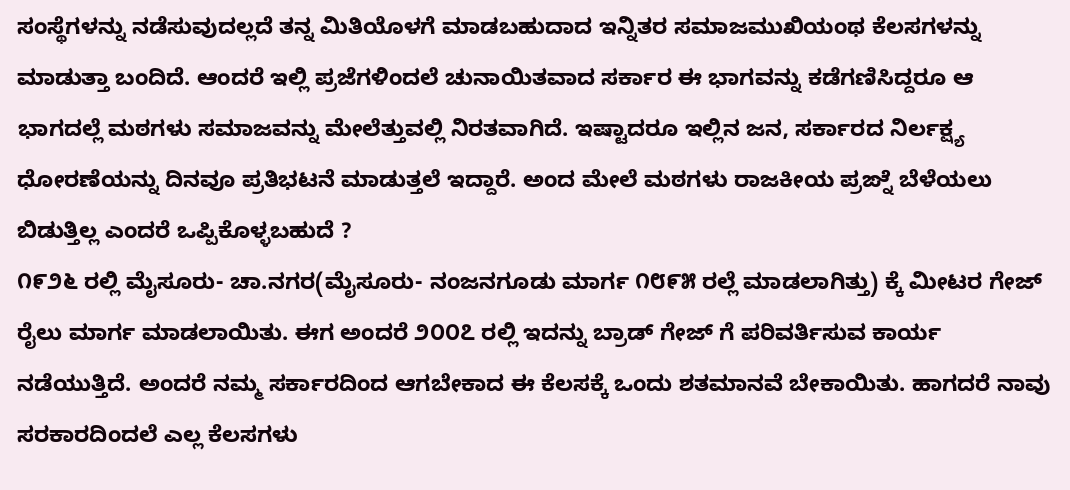ಸಂಸ್ಥೆಗಳನ್ನು ನಡೆಸುವುದಲ್ಲದೆ ತನ್ನ ಮಿತಿಯೊಳಗೆ ಮಾಡಬಹುದಾದ ಇನ್ನಿತರ ಸಮಾಜಮುಖಿಯಂಥ ಕೆಲಸಗಳನ್ನು ಮಾಡುತ್ತಾ ಬಂದಿದೆ. ಆಂದರೆ ಇಲ್ಲಿ ಪ್ರಜೆಗಳಿಂದಲೆ ಚುನಾಯಿತವಾದ ಸರ್ಕಾರ ಈ ಭಾಗವನ್ನು ಕಡೆಗಣಿಸಿದ್ದರೂ ಆ ಭಾಗದಲ್ಲೆ ಮಠಗಳು ಸಮಾಜವನ್ನು ಮೇಲೆತ್ತುವಲ್ಲಿ ನಿರತವಾಗಿದೆ. ಇಷ್ಟಾದರೂ ಇಲ್ಲಿನ ಜನ, ಸರ್ಕಾರದ ನಿರ್ಲಕ್ಷ್ಯ ಧೋರಣೆಯನ್ನು ದಿನವೂ ಪ್ರತಿಭಟನೆ ಮಾಡುತ್ತಲೆ ಇದ್ದಾರೆ. ಅಂದ ಮೇಲೆ ಮಠಗಳು ರಾಜಕೀಯ ಪ್ರಙ್ನೆ ಬೆಳೆಯಲು ಬಿಡುತ್ತಿಲ್ಲ ಎಂದರೆ ಒಪ್ಪಿಕೊಳ್ಳಬಹುದೆ ?
೧೯೨೬ ರಲ್ಲಿ ಮೈಸೂರು- ಚಾ.ನಗರ(ಮೈಸೂರು- ನಂಜನಗೂಡು ಮಾರ್ಗ ೧೮೯೫ ರಲ್ಲೆ ಮಾಡಲಾಗಿತ್ತು) ಕ್ಕೆ ಮೀಟರ ಗೇಜ್ ರೈಲು ಮಾರ್ಗ ಮಾಡಲಾಯಿತು. ಈಗ ಅಂದರೆ ೨೦೦೭ ರಲ್ಲಿ ಇದನ್ನು ಬ್ರಾಡ್ ಗೇಜ್ ಗೆ ಪರಿವರ್ತಿಸುವ ಕಾರ್ಯ ನಡೆಯುತ್ತಿದೆ. ಅಂದರೆ ನಮ್ಮ ಸರ್ಕಾರದಿಂದ ಆಗಬೇಕಾದ ಈ ಕೆಲಸಕ್ಕೆ ಒಂದು ಶತಮಾನವೆ ಬೇಕಾಯಿತು. ಹಾಗದರೆ ನಾವು ಸರಕಾರದಿಂದಲೆ ಎಲ್ಲ ಕೆಲಸಗಳು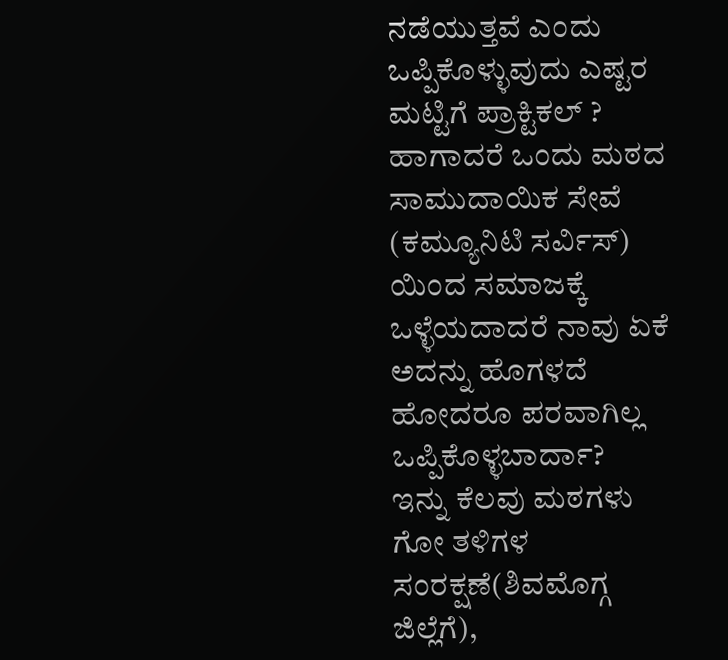ನಡೆಯುತ್ತವೆ ಎಂದು ಒಪ್ಪಿಕೊಳ್ಳುವುದು ಎಷ್ಟರ ಮಟ್ಟಿಗೆ ಪ್ರಾಕ್ಟಿಕಲ್ ? ಹಾಗಾದರೆ ಒಂದು ಮಠದ ಸಾಮುದಾಯಿಕ ಸೇವೆ (ಕಮ್ಯೂನಿಟಿ ಸರ್ವಿಸ್) ಯಿಂದ ಸಮಾಜಕ್ಕೆ ಒಳ್ಳೆಯದಾದರೆ ನಾವು ಏಕೆ ಅದನ್ನು ಹೊಗಳದೆ ಹೋದರೂ ಪರವಾಗಿಲ್ಲ ಒಪ್ಪಿಕೊಳ್ಳಬಾರ್ದಾ?
ಇನ್ನು ಕೆಲವು ಮಠಗಳು ಗೋ ತಳಿಗಳ ಸಂರಕ್ಷಣೆ(ಶಿವಮೊಗ್ಗ ಜಿಲ್ಲೆಗೆ),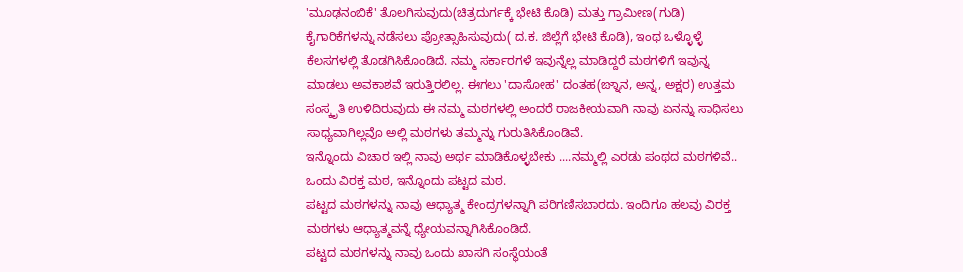'ಮೂಢನಂಬಿಕೆ' ತೊಲಗಿಸುವುದು(ಚಿತ್ರದುರ್ಗಕ್ಕೆ ಭೇಟಿ ಕೊಡಿ) ಮತ್ತು ಗ್ರಾಮೀಣ(ಗುಡಿ) ಕೈಗಾರಿಕೆಗಳನ್ನು ನಡೆಸಲು ಪ್ರೋತ್ಸಾಹಿಸುವುದು( ದ.ಕ. ಜಿಲ್ಲೆಗೆ ಭೇಟಿ ಕೊಡಿ), ಇಂಥ ಒಳ್ಳೊಳ್ಳೆ ಕೆಲಸಗಳಲ್ಲಿ ತೊಡಗಿಸಿಕೊಂಡಿದೆ. ನಮ್ಮ ಸರ್ಕಾರಗಳೆ ಇವುನ್ನೆಲ್ಲ ಮಾಡಿದ್ದರೆ ಮಠಗಳಿಗೆ ಇವುನ್ನ ಮಾಡಲು ಅವಕಾಶವೆ ಇರುತ್ತಿರಲಿಲ್ಲ. ಈಗಲು 'ದಾಸೋಹ' ದಂತಹ(ಙ್ನಾನ, ಅನ್ನ, ಅಕ್ಷರ) ಉತ್ತಮ ಸಂಸ್ಕೃತಿ ಉಳಿದಿರುವುದು ಈ ನಮ್ಮ ಮಠಗಳಲ್ಲಿ ಅಂದರೆ ರಾಜಕೀಯವಾಗಿ ನಾವು ಏನನ್ನು ಸಾಧಿಸಲು ಸಾಧ್ಯವಾಗಿಲ್ಲವೊ ಅಲ್ಲಿ ಮಠಗಳು ತಮ್ಮನ್ನು ಗುರುತಿಸಿಕೊಂಡಿವೆ.
ಇನ್ನೊಂದು ವಿಚಾರ ಇಲ್ಲಿ ನಾವು ಅರ್ಥ ಮಾಡಿಕೊಳ್ಳಬೇಕು ....ನಮ್ಮಲ್ಲಿ ಎರಡು ಪಂಥದ ಮಠಗಳಿವೆ.. ಒಂದು ವಿರಕ್ತ ಮಠ, ಇನ್ನೊಂದು ಪಟ್ಟದ ಮಠ.
ಪಟ್ಟದ ಮಠಗಳನ್ನು ನಾವು ಆಧ್ಯಾತ್ಮ ಕೇಂದ್ರಗಳನ್ನಾಗಿ ಪರಿಗಣಿಸಬಾರದು. ಇಂದಿಗೂ ಹಲವು ವಿರಕ್ತ ಮಠಗಳು ಆಧ್ಯಾತ್ಮವನ್ನೆ ಧ್ಯೇಯವನ್ನಾಗಿಸಿಕೊಂಡಿದೆ.
ಪಟ್ಟದ ಮಠಗಳನ್ನು ನಾವು ಒಂದು ಖಾಸಗಿ ಸಂಸ್ಥೆಯಂತೆ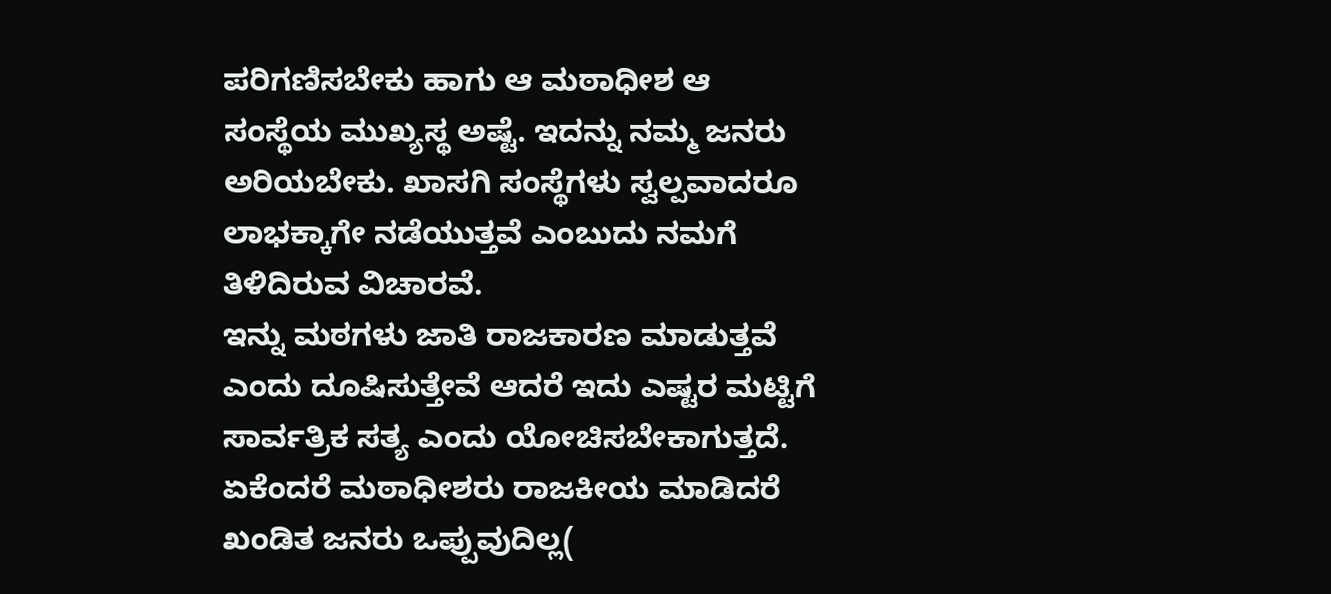ಪರಿಗಣಿಸಬೇಕು ಹಾಗು ಆ ಮಠಾಧೀಶ ಆ ಸಂಸ್ಥೆಯ ಮುಖ್ಯಸ್ಥ ಅಷ್ಟೆ. ಇದನ್ನು ನಮ್ಮ ಜನರು ಅರಿಯಬೇಕು. ಖಾಸಗಿ ಸಂಸ್ಥೆಗಳು ಸ್ವಲ್ಪವಾದರೂ ಲಾಭಕ್ಕಾಗೇ ನಡೆಯುತ್ತವೆ ಎಂಬುದು ನಮಗೆ ತಿಳಿದಿರುವ ವಿಚಾರವೆ.
ಇನ್ನು ಮಠಗಳು ಜಾತಿ ರಾಜಕಾರಣ ಮಾಡುತ್ತವೆ ಎಂದು ದೂಷಿಸುತ್ತೇವೆ ಆದರೆ ಇದು ಎಷ್ಟರ ಮಟ್ಟಿಗೆ ಸಾರ್ವತ್ರಿಕ ಸತ್ಯ ಎಂದು ಯೋಚಿಸಬೇಕಾಗುತ್ತದೆ. ಏಕೆಂದರೆ ಮಠಾಧೀಶರು ರಾಜಕೀಯ ಮಾಡಿದರೆ ಖಂಡಿತ ಜನರು ಒಪ್ಪುವುದಿಲ್ಲ(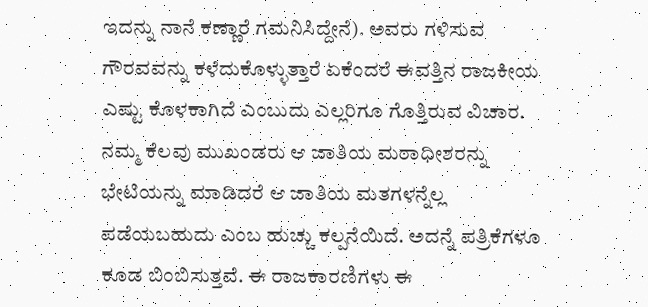ಇದನ್ನು ನಾನೆ ಕಣ್ಣಾರೆ ಗಮನಿಸಿದ್ದೇನೆ). ಅವರು ಗಳಿಸುವ ಗೌರವವನ್ನು ಕಳೆದುಕೊಳ್ಳುತ್ತಾರೆ ಏಕೆಂದರೆ ಈವತ್ತಿನ ರಾಜಕೀಯ ಎಷ್ಟು ಕೊಳಕಾಗಿದೆ ಎಂಬುದು ಎಲ್ಲರಿಗೂ ಗೊತ್ತಿರುವ ವಿಚಾರ. ನಮ್ಮ ಕೆಲವು ಮುಖಂಡರು ಆ ಜಾತಿಯ ಮಠಾಧೀಶರನ್ನು ಭೇಟಿಯನ್ನು ಮಾಡಿದರೆ ಆ ಜಾತಿಯ ಮತಗಳನ್ನೆಲ್ಲ ಪಡೆಯಬಹುದು ಎಂಬ ಹುಚ್ಚು ಕಲ್ಪನೆಯಿದೆ. ಅದನ್ನೆ ಪತ್ರಿಕೆಗಳೂ ಕೂಡ ಬಿಂಬಿಸುತ್ತವೆ. ಈ ರಾಜಕಾರಣಿಗಳು ಈ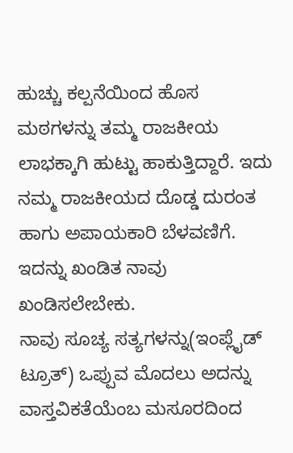ಹುಚ್ಚು ಕಲ್ಪನೆಯಿಂದ ಹೊಸ ಮಠಗಳನ್ನು ತಮ್ಮ ರಾಜಕೀಯ ಲಾಭಕ್ಕಾಗಿ ಹುಟ್ಟು ಹಾಕುತ್ತಿದ್ದಾರೆ. ಇದು ನಮ್ಮ ರಾಜಕೀಯದ ದೊಡ್ಡ ದುರಂತ ಹಾಗು ಅಪಾಯಕಾರಿ ಬೆಳವಣಿಗೆ. ಇದನ್ನು ಖಂಡಿತ ನಾವು ಖಂಡಿಸಲೇಬೇಕು.
ನಾವು ಸೂಚ್ಯ ಸತ್ಯಗಳನ್ನು(ಇಂಪ್ಲೈಡ್ ಟ್ರೂತ್) ಒಪ್ಪುವ ಮೊದಲು ಅದನ್ನು ವಾಸ್ತವಿಕತೆಯೆಂಬ ಮಸೂರದಿಂದ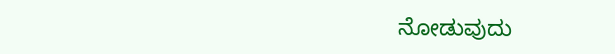ನೋಡುವುದು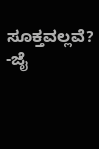ಸೂಕ್ತವಲ್ಲವೆ?
-ಜೈ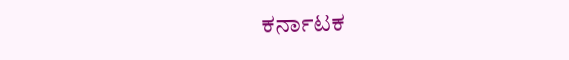ಕರ್ನಾಟಕ